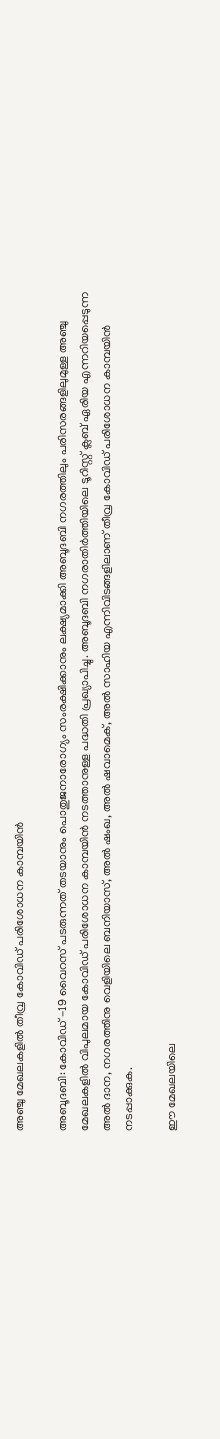അഞ്ചു മേഖലകളിൽ തീവ്ര കോവിഡ് പരിശോധന കാമ്പയിൻ

അബൂദബി: കോവിഡ് -19 വൈറസ് പടരുന്നത് തടയാനും പൊതുജനാരോഗ്യം സംരക്ഷിക്കാനും ലക്ഷ്യമാക്കി അബൂദബി നഗരത്തിലും പരിസരങ്ങളിലുമുള്ള അഞ്ചു മേഖലകളിൽ വിപുലമായ കോവിഡ് പരിശോധന കാമ്പയിൻ നടത്താനുള്ള പദ്ധതി പ്രഖ്യാപിച്ചു. അബൂദബി നഗരാതിർത്തിയിലെ ടൂറിസ്റ്റ് ക്ലബ് ഏരിയ എന്നറിയപ്പെടുന്ന അൽ ദാന, നഗരത്തിനു വെളിയിലെ ബനിയാസ്, അൽ ഷംഖ, അൽ ഷവാമെക്, അൽ സാഹിയ എന്നിവിടങ്ങളിലാണ് തീവ്ര കോവിഡ് പരിശോധന കാമ്പയിൻ നടപ്പാക്കുക.

ഈ മേഖലയിലെ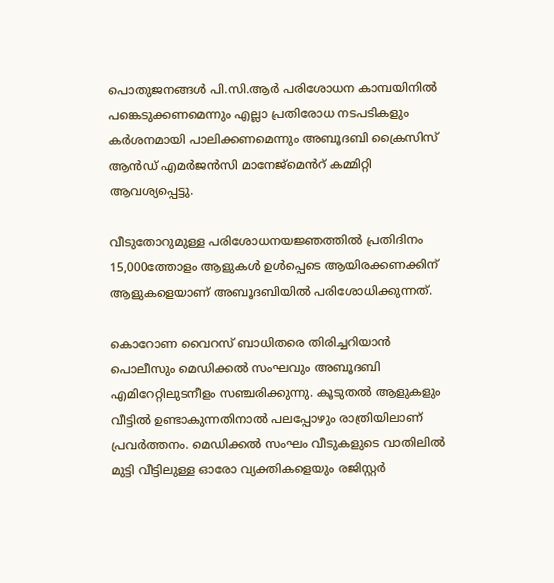പൊതുജനങ്ങൾ പി.സി.ആർ പരിശോധന കാമ്പയിനിൽ പങ്കെടുക്കണമെന്നും എല്ലാ പ്രതിരോധ നടപടികളും കർശനമായി പാലിക്കണമെന്നും അബൂദബി ക്രൈസിസ് ആൻഡ് എമർജൻസി മാനേജ്‌മെൻറ് കമ്മിറ്റി ആവശ്യപ്പെട്ടു.

വീടുതോറുമുള്ള പരിശോധനയജ്ഞത്തിൽ പ്രതിദിനം 15,000ത്തോളം ആളുകൾ ഉൾപ്പെടെ ആയിരക്കണക്കിന് ആളുകളെയാണ് അബൂദബിയിൽ പരിശോധിക്കുന്നത്.

കൊറോണ വൈറസ് ബാധിതരെ തിരിച്ചറിയാൻ പൊലീസും മെഡിക്കൽ സംഘവും അബൂദബി എമിറേറ്റിലുടനീളം സഞ്ചരിക്കുന്നു. കൂടുതൽ ആളുകളും വീട്ടിൽ ഉണ്ടാകുന്നതിനാൽ പലപ്പോഴും രാത്രിയിലാണ് പ്രവർത്തനം. മെഡിക്കൽ സംഘം വീടുകളുടെ വാതിലിൽ മുട്ടി വീട്ടിലുള്ള ഓരോ വ്യക്തികളെയും രജിസ്റ്റർ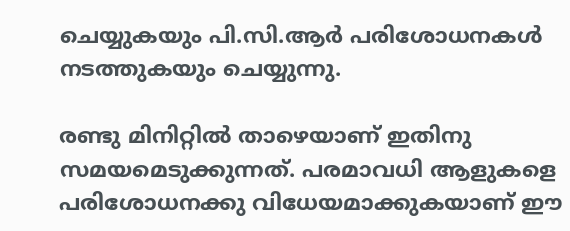ചെയ്യുകയും പി.സി.ആർ പരിശോധനകൾ നടത്തുകയും ചെയ്യുന്നു.

രണ്ടു മിനിറ്റിൽ താഴെയാണ് ഇതിനു സമയമെടുക്കുന്നത്. പരമാവധി ആളുകളെ പരിശോധനക്കു വിധേയമാക്കുകയാണ് ഈ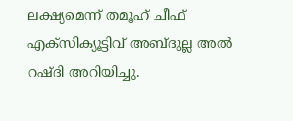ലക്ഷ്യമെന്ന് തമൂഹ് ചീഫ് എക്സിക്യൂട്ടിവ് അബ്ദുല്ല അൽ റഷ്ദി അറിയിച്ചു.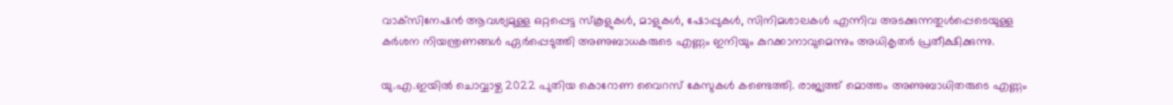വാക്‌സിനേഷൻ ആവശ്യമുള്ള ഒറ്റപ്പെട്ട സ്‌കൂളുകൾ, മാളുകൾ, ഷോപ്പുകൾ, സിനിമശാലകൾ എന്നിവ അടക്കുന്നതുൾപ്പെടെയുള്ള കർശന നിയന്ത്രണങ്ങൾ ഏർപ്പെടുത്തി അണുബാധകരുടെ എണ്ണം ഇനിയും കുറക്കാനാവുമെന്നും അധികൃതർ പ്രതീക്ഷിക്കുന്നു.

യു.എ.ഇയിൽ ചൊവ്വാഴ്ച 2022 പുതിയ കൊറോണ വൈറസ് കേസുകൾ കണ്ടെത്തി. രാജ്യത്ത് മൊത്തം അണുബാധിതരുടെ എണ്ണം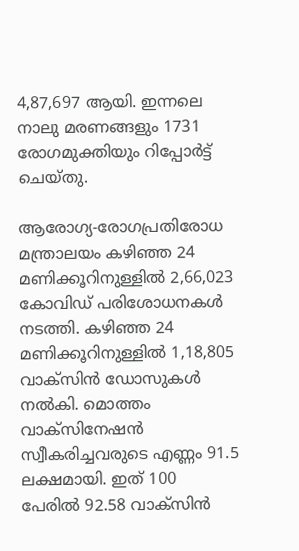4,87,697 ആയി. ഇന്നലെ നാലു മരണങ്ങളും 1731 രോഗമുക്തിയും റിപ്പോർട്ട് ചെയ്തു.

ആരോഗ്യ-രോഗപ്രതിരോധ മന്ത്രാലയം കഴിഞ്ഞ 24 മണിക്കൂറിനുള്ളിൽ 2,66,023 കോവിഡ് പരിശോധനകൾ നടത്തി. കഴിഞ്ഞ 24 മണിക്കൂറിനുള്ളിൽ 1,18,805 വാക്‌സിൻ ഡോസുകൾ നൽകി. മൊത്തം വാക്‌സിനേഷൻ സ്വീകരിച്ചവരുടെ എണ്ണം 91.5 ലക്ഷമായി. ഇത് 100 പേരിൽ 92.58 വാക്‌സിൻ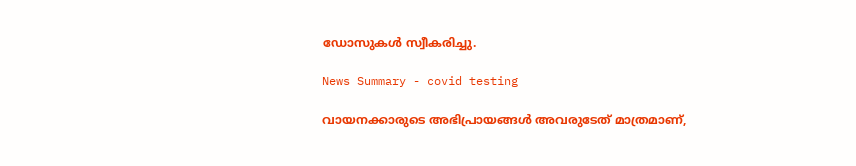ഡോസുകൾ സ്വീകരിച്ചു.

News Summary - covid testing

വായനക്കാരുടെ അഭിപ്രായങ്ങള്‍ അവരുടേത് മാത്രമാണ്,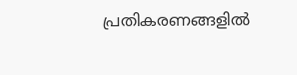പ്രതികരണങ്ങളിൽ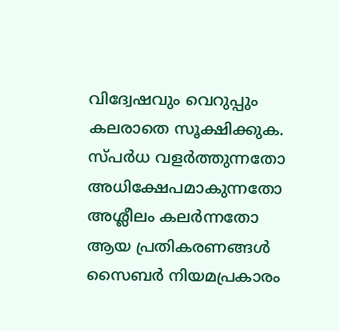വിദ്വേഷവും വെറുപ്പും കലരാതെ സൂക്ഷിക്കുക. സ്പർധ വളർത്തുന്നതോ അധിക്ഷേപമാകുന്നതോ അശ്ലീലം കലർന്നതോ ആയ പ്രതികരണങ്ങൾ സൈബർ നിയമപ്രകാരം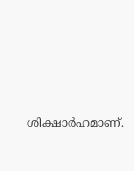ശിക്ഷാർഹമാണ്.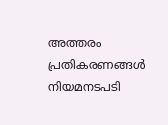അത്തരം പ്രതികരണങ്ങൾ നിയമനടപടി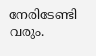നേരിടേണ്ടി വരും.